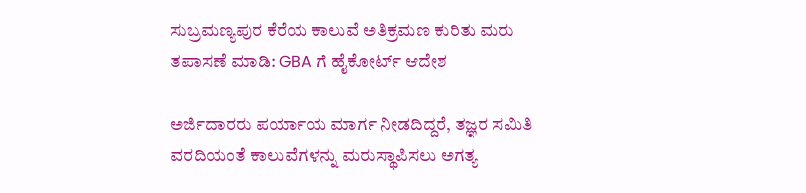ಸುಬ್ರಮಣ್ಯಪುರ ಕೆರೆಯ ಕಾಲುವೆ ಅತಿಕ್ರಮಣ ಕುರಿತು ಮರು ತಪಾಸಣೆ ಮಾಡಿ: GBA ಗೆ ಹೈಕೋರ್ಟ್ ಆದೇಶ

ಅರ್ಜಿದಾರರು ಪರ್ಯಾಯ ಮಾರ್ಗ ನೀಡದಿದ್ದರೆ, ತಜ್ಞರ ಸಮಿತಿ ವರದಿಯಂತೆ ಕಾಲುವೆಗಳನ್ನು ಮರುಸ್ಥಾಪಿಸಲು ಅಗತ್ಯ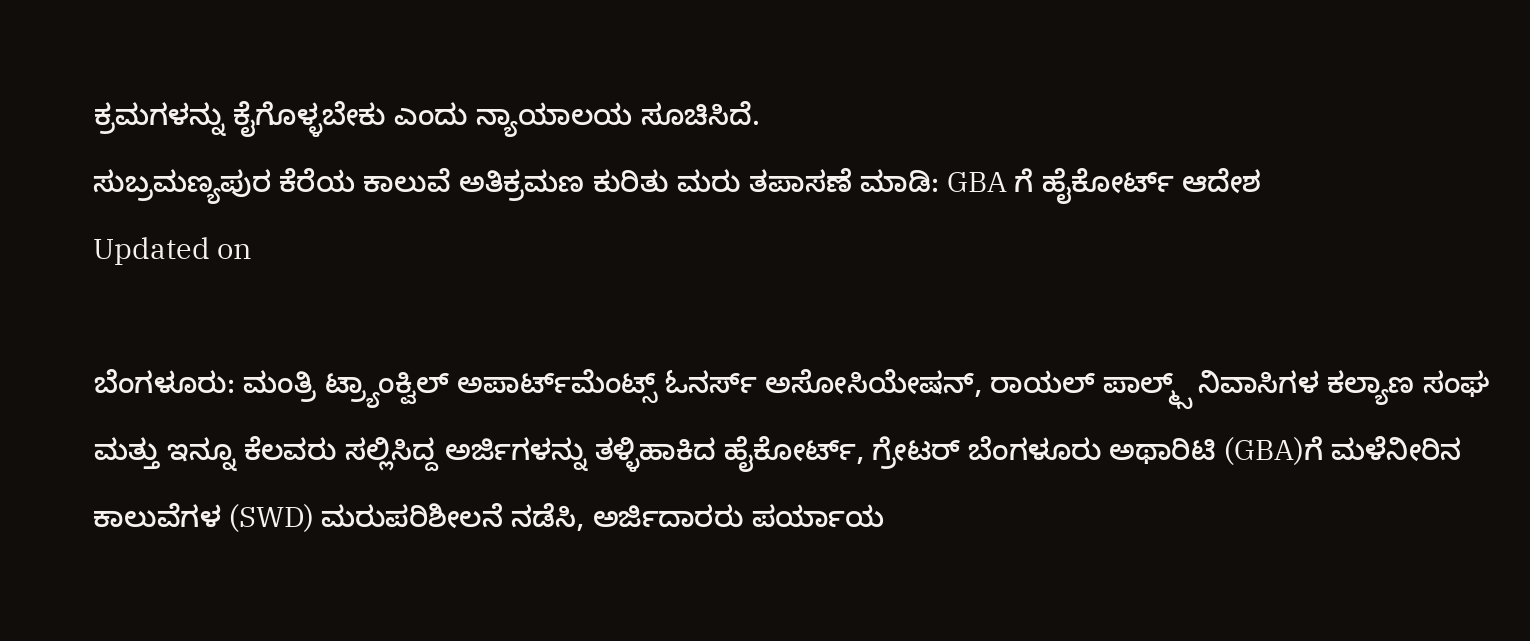ಕ್ರಮಗಳನ್ನು ಕೈಗೊಳ್ಳಬೇಕು ಎಂದು ನ್ಯಾಯಾಲಯ ಸೂಚಿಸಿದೆ.
ಸುಬ್ರಮಣ್ಯಪುರ ಕೆರೆಯ ಕಾಲುವೆ ಅತಿಕ್ರಮಣ ಕುರಿತು ಮರು ತಪಾಸಣೆ ಮಾಡಿ: GBA ಗೆ ಹೈಕೋರ್ಟ್ ಆದೇಶ
Updated on

ಬೆಂಗಳೂರು: ಮಂತ್ರಿ ಟ್ರ್ಯಾಂಕ್ವಿಲ್ ಅಪಾರ್ಟ್‌ಮೆಂಟ್ಸ್ ಓನರ್ಸ್ ಅಸೋಸಿಯೇಷನ್, ರಾಯಲ್ ಪಾಲ್ಮ್ಸ್ ನಿವಾಸಿಗಳ ಕಲ್ಯಾಣ ಸಂಘ ಮತ್ತು ಇನ್ನೂ ಕೆಲವರು ಸಲ್ಲಿಸಿದ್ದ ಅರ್ಜಿಗಳನ್ನು ತಳ್ಳಿಹಾಕಿದ ಹೈಕೋರ್ಟ್, ಗ್ರೇಟರ್ ಬೆಂಗಳೂರು ಅಥಾರಿಟಿ (GBA)ಗೆ ಮಳೆನೀರಿನ ಕಾಲುವೆಗಳ (SWD) ಮರುಪರಿಶೀಲನೆ ನಡೆಸಿ, ಅರ್ಜಿದಾರರು ಪರ್ಯಾಯ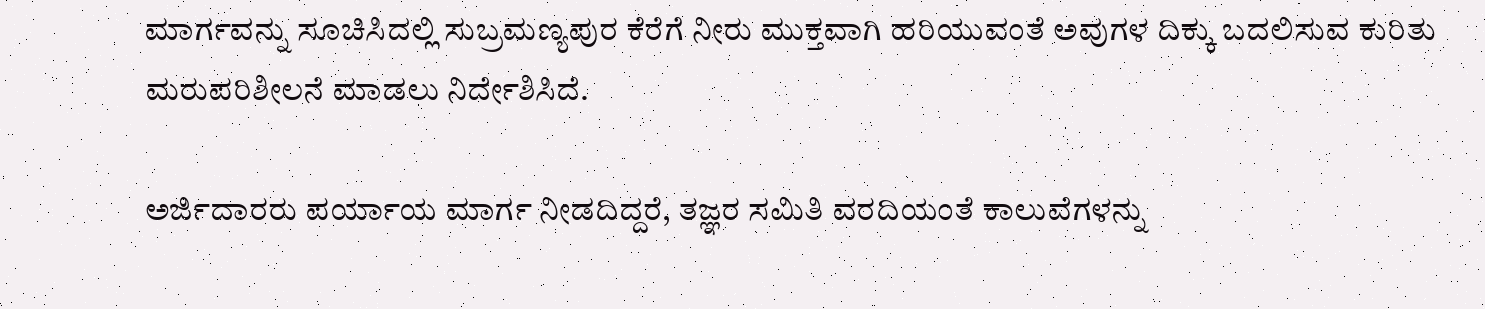ಮಾರ್ಗವನ್ನು ಸೂಚಿಸಿದಲ್ಲಿ ಸುಬ್ರಮಣ್ಯಪುರ ಕೆರೆಗೆ ನೀರು ಮುಕ್ತವಾಗಿ ಹರಿಯುವಂತೆ ಅವುಗಳ ದಿಕ್ಕು ಬದಲಿಸುವ ಕುರಿತು ಮರುಪರಿಶೀಲನೆ ಮಾಡಲು ನಿರ್ದೇಶಿಸಿದೆ.

ಅರ್ಜಿದಾರರು ಪರ್ಯಾಯ ಮಾರ್ಗ ನೀಡದಿದ್ದರೆ, ತಜ್ಞರ ಸಮಿತಿ ವರದಿಯಂತೆ ಕಾಲುವೆಗಳನ್ನು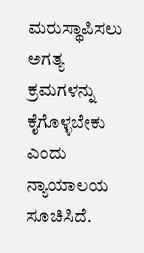ಮರುಸ್ಥಾಪಿಸಲು ಅಗತ್ಯ ಕ್ರಮಗಳನ್ನು ಕೈಗೊಳ್ಳಬೇಕು ಎಂದು ನ್ಯಾಯಾಲಯ ಸೂಚಿಸಿದೆ.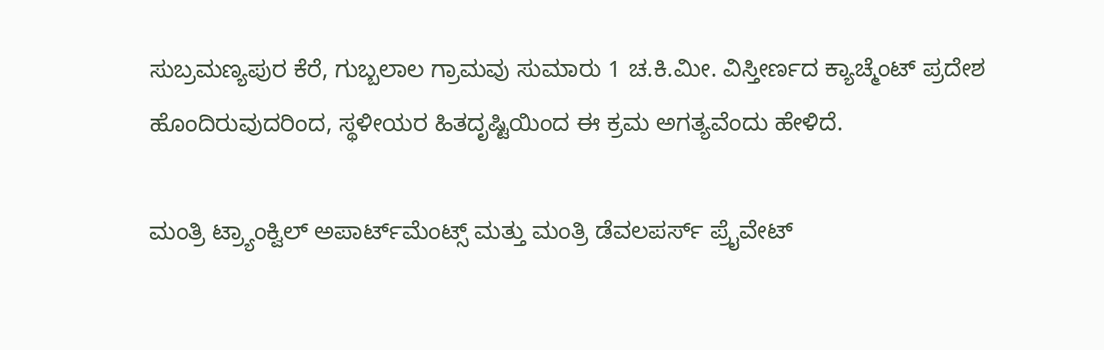ಸುಬ್ರಮಣ್ಯಪುರ ಕೆರೆ, ಗುಬ್ಬಲಾಲ ಗ್ರಾಮವು ಸುಮಾರು 1 ಚ.ಕಿ.ಮೀ. ವಿಸ್ತೀರ್ಣದ ಕ್ಯಾಚ್ಮೆಂಟ್ ಪ್ರದೇಶ ಹೊಂದಿರುವುದರಿಂದ, ಸ್ಥಳೀಯರ ಹಿತದೃಷ್ಟಿಯಿಂದ ಈ ಕ್ರಮ ಅಗತ್ಯವೆಂದು ಹೇಳಿದೆ.

ಮಂತ್ರಿ ಟ್ರ್ಯಾಂಕ್ವಿಲ್ ಅಪಾರ್ಟ್‌ಮೆಂಟ್ಸ್ ಮತ್ತು ಮಂತ್ರಿ ಡೆವಲಪರ್ಸ್ ಪ್ರೈವೇಟ್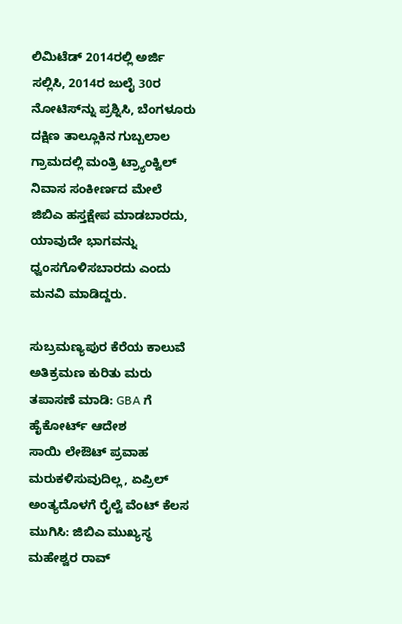ಲಿಮಿಟೆಡ್ 2014ರಲ್ಲಿ ಅರ್ಜಿ ಸಲ್ಲಿಸಿ, 2014ರ ಜುಲೈ 30ರ ನೋಟಿಸ್‌ನ್ನು ಪ್ರಶ್ನಿಸಿ, ಬೆಂಗಳೂರು ದಕ್ಷಿಣ ತಾಲ್ಲೂಕಿನ ಗುಬ್ಬಲಾಲ ಗ್ರಾಮದಲ್ಲಿ ಮಂತ್ರಿ ಟ್ರ್ಯಾಂಕ್ವಿಲ್ ನಿವಾಸ ಸಂಕೀರ್ಣದ ಮೇಲೆ ಜಿಬಿಎ ಹಸ್ತಕ್ಷೇಪ ಮಾಡಬಾರದು, ಯಾವುದೇ ಭಾಗವನ್ನು ಧ್ವಂಸಗೊಳಿಸಬಾರದು ಎಂದು ಮನವಿ ಮಾಡಿದ್ದರು.

ಸುಬ್ರಮಣ್ಯಪುರ ಕೆರೆಯ ಕಾಲುವೆ ಅತಿಕ್ರಮಣ ಕುರಿತು ಮರು ತಪಾಸಣೆ ಮಾಡಿ: GBA ಗೆ ಹೈಕೋರ್ಟ್ ಆದೇಶ
ಸಾಯಿ ಲೇಔಟ್ ಪ್ರವಾಹ ಮರುಕಳಿಸುವುದಿಲ್ಲ, ಏಪ್ರಿಲ್ ಅಂತ್ಯದೊಳಗೆ ರೈಲ್ವೆ ವೆಂಟ್ ಕೆಲಸ ಮುಗಿಸಿ: ಜಿಬಿಎ ಮುಖ್ಯಸ್ಥ ಮಹೇಶ್ವರ ರಾವ್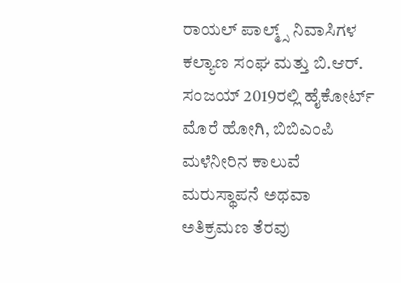ರಾಯಲ್ ಪಾಲ್ಮ್ಸ್ ನಿವಾಸಿಗಳ ಕಲ್ಯಾಣ ಸಂಘ ಮತ್ತು ಬಿ.ಆರ್. ಸಂಜಯ್ 2019ರಲ್ಲಿ ಹೈಕೋರ್ಟ್ ಮೊರೆ ಹೋಗಿ, ಬಿಬಿಎಂಪಿ ಮಳೆನೀರಿನ ಕಾಲುವೆ ಮರುಸ್ಥಾಪನೆ ಅಥವಾ ಅತಿಕ್ರಮಣ ತೆರವು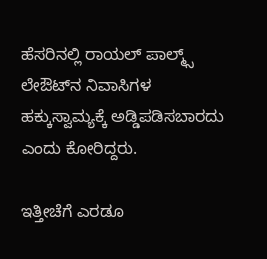ಹೆಸರಿನಲ್ಲಿ ರಾಯಲ್ ಪಾಲ್ಮ್ಸ್ ಲೇಔಟ್‌ನ ನಿವಾಸಿಗಳ ಹಕ್ಕುಸ್ವಾಮ್ಯಕ್ಕೆ ಅಡ್ಡಿಪಡಿಸಬಾರದು ಎಂದು ಕೋರಿದ್ದರು.

ಇತ್ತೀಚೆಗೆ ಎರಡೂ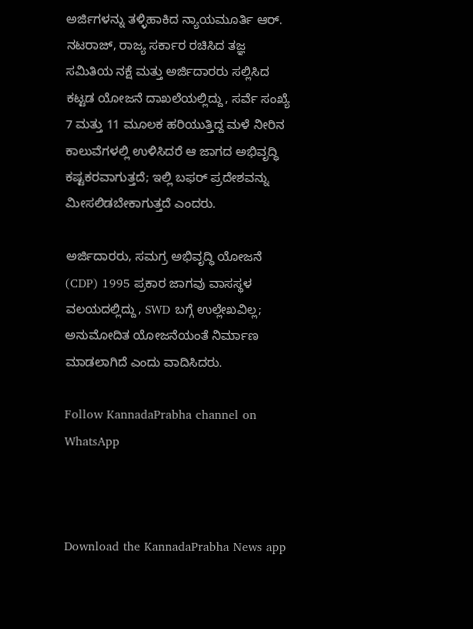ಅರ್ಜಿಗಳನ್ನು ತಳ್ಳಿಹಾಕಿದ ನ್ಯಾಯಮೂರ್ತಿ ಆರ್. ನಟರಾಜ್, ರಾಜ್ಯ ಸರ್ಕಾರ ರಚಿಸಿದ ತಜ್ಞ ಸಮಿತಿಯ ನಕ್ಷೆ ಮತ್ತು ಅರ್ಜಿದಾರರು ಸಲ್ಲಿಸಿದ ಕಟ್ಟಡ ಯೋಜನೆ ದಾಖಲೆಯಲ್ಲಿದ್ದು, ಸರ್ವೆ ಸಂಖ್ಯೆ 7 ಮತ್ತು 11 ಮೂಲಕ ಹರಿಯುತ್ತಿದ್ದ ಮಳೆ ನೀರಿನ ಕಾಲುವೆಗಳಲ್ಲಿ ಉಳಿಸಿದರೆ ಆ ಜಾಗದ ಅಭಿವೃದ್ಧಿ ಕಷ್ಟಕರವಾಗುತ್ತದೆ; ಇಲ್ಲಿ ಬಫರ್ ಪ್ರದೇಶವನ್ನು ಮೀಸಲಿಡಬೇಕಾಗುತ್ತದೆ ಎಂದರು.

ಅರ್ಜಿದಾರರು, ಸಮಗ್ರ ಅಭಿವೃದ್ಧಿ ಯೋಜನೆ (CDP) 1995 ಪ್ರಕಾರ ಜಾಗವು ವಾಸಸ್ಥಳ ವಲಯದಲ್ಲಿದ್ದು, SWD ಬಗ್ಗೆ ಉಲ್ಲೇಖವಿಲ್ಲ; ಅನುಮೋದಿತ ಯೋಜನೆಯಂತೆ ನಿರ್ಮಾಣ ಮಾಡಲಾಗಿದೆ ಎಂದು ವಾದಿಸಿದರು.

Follow KannadaPrabha channel on WhatsApp



Download the KannadaPrabha News app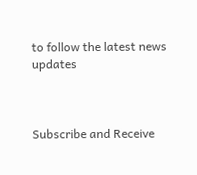to follow the latest news updates



Subscribe and Receive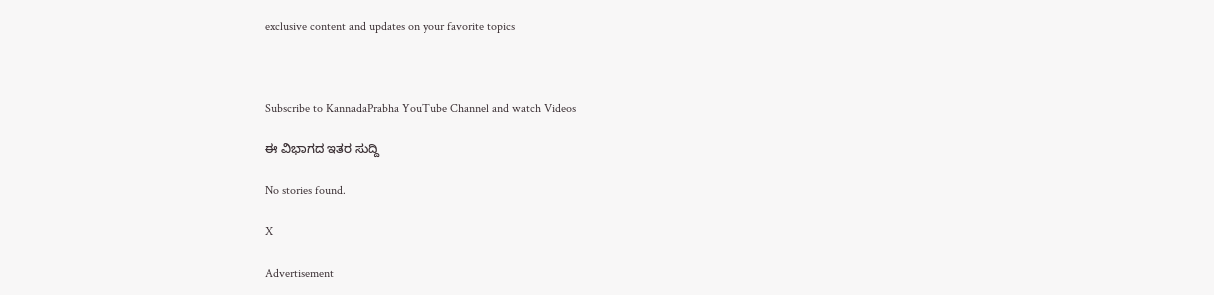exclusive content and updates on your favorite topics



Subscribe to KannadaPrabha YouTube Channel and watch Videos

ಈ ವಿಭಾಗದ ಇತರ ಸುದ್ದಿ

No stories found.

X

Advertisement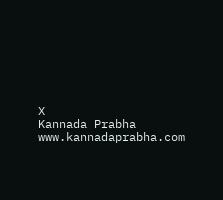X
Kannada Prabha
www.kannadaprabha.com